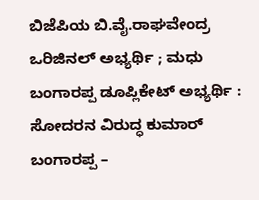ಬಿಜೆಪಿಯ ಬಿ.ವೈ.ರಾಘವೇಂದ್ರ ಒರಿಜಿನಲ್ ಅಭ್ಯರ್ಥಿ ; ಮಧು ಬಂಗಾರಪ್ಪ ಡೂಪ್ಲಿಕೇಟ್ ಅಭ್ಯರ್ಥಿ : ಸೋದರನ ವಿರುದ್ಧ ಕುಮಾರ್ ಬಂಗಾರಪ್ಪ –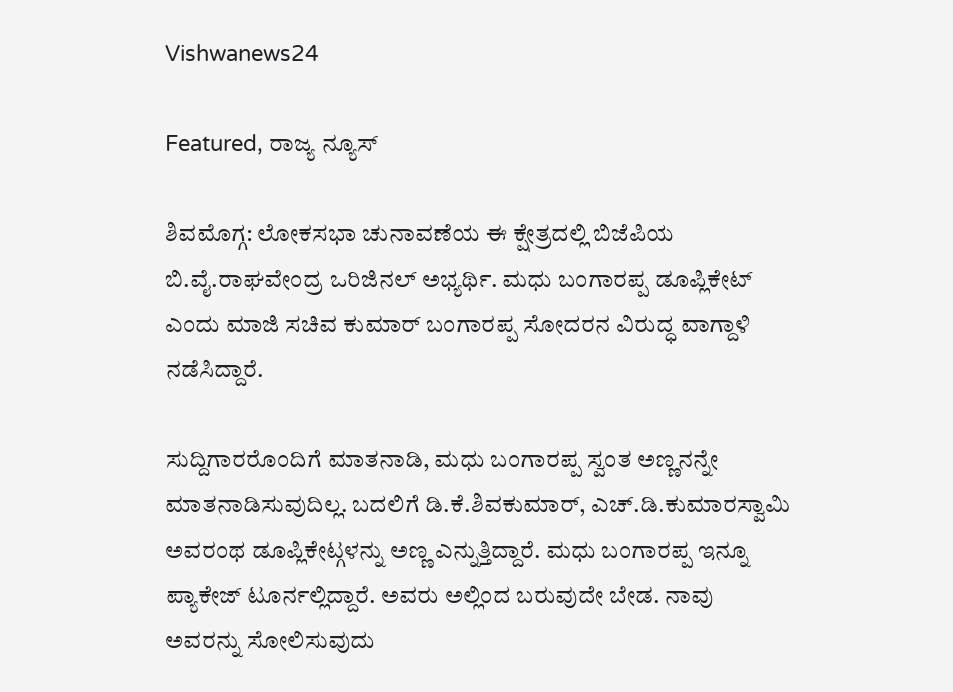Vishwanews24

Featured, ರಾಜ್ಯ ನ್ಯೂಸ್

ಶಿವಮೊಗ್ಗ: ಲೋಕಸಭಾ ಚುನಾವಣೆಯ ಈ ಕ್ಷೇತ್ರದಲ್ಲಿ ಬಿಜೆಪಿಯ ಬಿ.ವೈ.ರಾಘವೇಂದ್ರ ಒರಿಜಿನಲ್ ಅಭ್ಯರ್ಥಿ. ಮಧು ಬಂಗಾರಪ್ಪ ಡೂಪ್ಲಿಕೇಟ್ ಎಂದು ಮಾಜಿ ಸಚಿವ ಕುಮಾರ್ ಬಂಗಾರಪ್ಪ ಸೋದರನ ವಿರುದ್ಧ ವಾಗ್ದಾಳಿ ನಡೆಸಿದ್ದಾರೆ.

ಸುದ್ದಿಗಾರರೊಂದಿಗೆ ಮಾತನಾಡಿ, ಮಧು ಬಂಗಾರಪ್ಪ ಸ್ವಂತ ಅಣ್ಣನನ್ನೇ ಮಾತನಾಡಿಸುವುದಿಲ್ಲ. ಬದಲಿಗೆ ಡಿ.ಕೆ.ಶಿವಕುಮಾರ್, ಎಚ್.ಡಿ.ಕುಮಾರಸ್ವಾಮಿ ಅವರಂಥ ಡೂಪ್ಲಿಕೇಟ್ಗಳನ್ನು ಅಣ್ಣ ಎನ್ನುತ್ತಿದ್ದಾರೆ. ಮಧು ಬಂಗಾರಪ್ಪ ಇನ್ನೂ ಪ್ಯಾಕೇಜ್ ಟೂರ್ನಲ್ಲಿದ್ದಾರೆ. ಅವರು ಅಲ್ಲಿಂದ ಬರುವುದೇ ಬೇಡ. ನಾವು ಅವರನ್ನು ಸೋಲಿಸುವುದು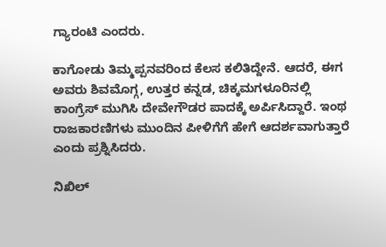ಗ್ಯಾರಂಟಿ ಎಂದರು.

ಕಾಗೋಡು ತಿಮ್ಮಪ್ಪನವರಿಂದ ಕೆಲಸ ಕಲಿತಿದ್ದೇನೆ. ಆದರೆ, ಈಗ ಅವರು ಶಿವಮೊಗ್ಗ, ಉತ್ತರ ಕನ್ನಡ, ಚಿಕ್ಕಮಗಳೂರಿನಲ್ಲಿ ಕಾಂಗ್ರೆಸ್ ಮುಗಿಸಿ ದೇವೇಗೌಡರ ಪಾದಕ್ಕೆ ಅರ್ಪಿಸಿದ್ದಾರೆ. ಇಂಥ ರಾಜಕಾರಣಿಗಳು ಮುಂದಿನ ಪೀಳಿಗೆಗೆ ಹೇಗೆ ಆದರ್ಶವಾಗುತ್ತಾರೆ ಎಂದು ಪ್ರಶ್ನಿಸಿದರು.

ನಿಖಿಲ್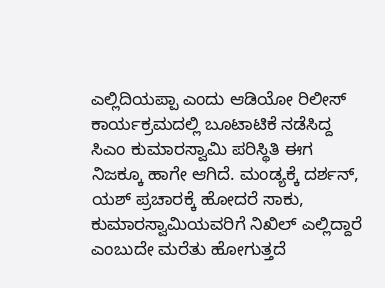ಎಲ್ಲಿದಿಯಪ್ಪಾ ಎಂದು ಆಡಿಯೋ ರಿಲೀಸ್ ಕಾರ್ಯಕ್ರಮದಲ್ಲಿ ಬೂಟಾಟಿಕೆ ನಡೆಸಿದ್ದ ಸಿಎಂ ಕುಮಾರಸ್ವಾಮಿ ಪರಿಸ್ಥಿತಿ ಈಗ ನಿಜಕ್ಕೂ ಹಾಗೇ ಆಗಿದೆ. ಮಂಡ್ಯಕ್ಕೆ ದರ್ಶನ್, ಯಶ್ ಪ್ರಚಾರಕ್ಕೆ ಹೋದರೆ ಸಾಕು, ಕುಮಾರಸ್ವಾಮಿಯವರಿಗೆ ನಿಖಿಲ್ ಎಲ್ಲಿದ್ದಾರೆ ಎಂಬುದೇ ಮರೆತು ಹೋಗುತ್ತದೆ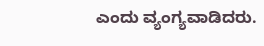ಎಂದು ವ್ಯಂಗ್ಯವಾಡಿದರು.